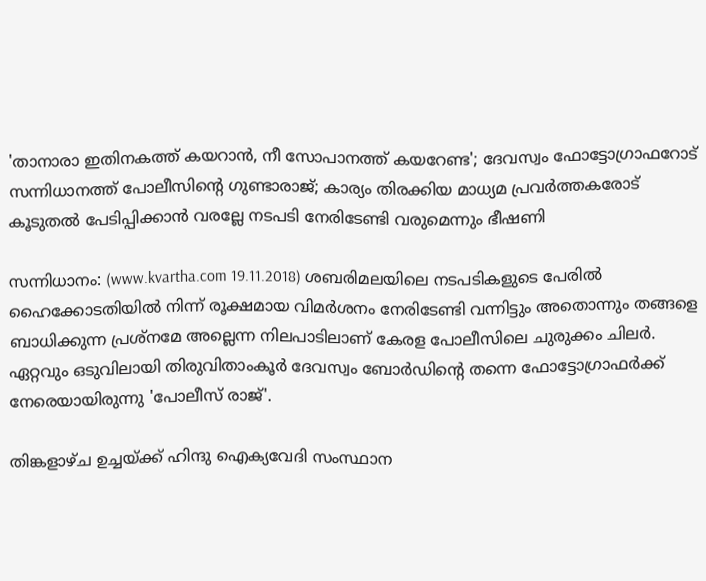'താനാരാ ഇതിനകത്ത് കയറാന്‍, നീ സോപാനത്ത് കയറേണ്ട'; ദേവസ്വം ഫോട്ടോഗ്രാഫറോട് സന്നിധാനത്ത് പോലീസിന്റെ ഗുണ്ടാരാജ്; കാര്യം തിരക്കിയ മാധ്യമ പ്രവര്‍ത്തകരോട് കൂടുതല്‍ പേടിപ്പിക്കാന്‍ വരല്ലേ നടപടി നേരിടേണ്ടി വരുമെന്നും ഭീഷണി

സന്നിധാനം: (www.kvartha.com 19.11.2018) ശബരിമലയിലെ നടപടികളുടെ പേരില്‍ ഹൈക്കോടതിയില്‍ നിന്ന് രൂക്ഷമായ വിമര്‍ശനം നേരിടേണ്ടി വന്നിട്ടും അതൊന്നും തങ്ങളെ ബാധിക്കുന്ന പ്രശ്‌നമേ അല്ലെന്ന നിലപാടിലാണ് കേരള പോലീസിലെ ചുരുക്കം ചിലര്‍. ഏറ്റവും ഒടുവിലായി തിരുവിതാംകൂര്‍ ദേവസ്വം ബോര്‍ഡിന്റെ തന്നെ ഫോട്ടോഗ്രാഫര്‍ക്ക് നേരെയായിരുന്നു 'പോലീസ് രാജ്'.

തിങ്കളാഴ്ച ഉച്ചയ്ക്ക് ഹിന്ദു ഐക്യവേദി സംസ്ഥാന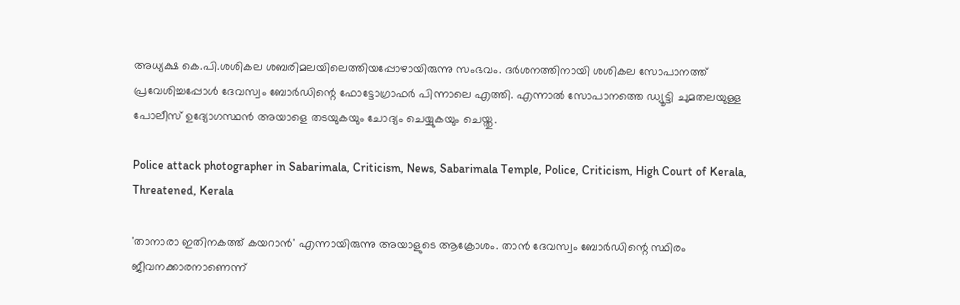അധ്യക്ഷ കെ.പി.ശശികല ശബരിമലയിലെത്തിയപ്പോഴായിരുന്നു സംഭവം. ദര്‍ശനത്തിനായി ശശികല സോപാനത്ത് പ്രവേശിച്ചപ്പോള്‍ ദേവസ്വം ബോര്‍ഡിന്റെ ഫോട്ടോഗ്രാഫര്‍ പിന്നാലെ എത്തി. എന്നാല്‍ സോപാനത്തെ ഡ്യൂട്ടി ചുമതലയുള്ള പോലീസ് ഉദ്യോഗസ്ഥന്‍ അയാളെ തടയുകയും ചോദ്യം ചെയ്യുകയും ചെയ്തു.

Police attack photographer in Sabarimala, Criticism, News, Sabarimala Temple, Police, Criticism, High Court of Kerala, Threatened, Kerala

'താനാരാ ഇതിനകത്ത് കയറാന്‍' എന്നായിരുന്നു അയാളുടെ ആക്രോശം. താന്‍ ദേവസ്വം ബോര്‍ഡിന്റെ സ്ഥിരം ജീവനക്കാരനാണെന്ന്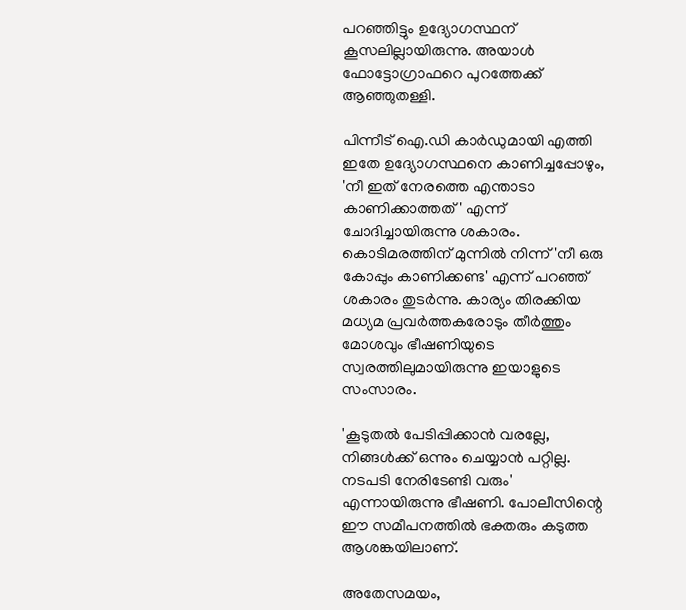പറഞ്ഞിട്ടും ഉദ്യോഗസ്ഥന് കൂസലില്ലായിരുന്നു. അയാള്‍ ഫോട്ടോഗ്രാഫറെ പുറത്തേക്ക് ആഞ്ഞുതള്ളി.

പിന്നീട് ഐ.ഡി കാര്‍ഡുമായി എത്തി ഇതേ ഉദ്യോഗസ്ഥനെ കാണിച്ചപ്പോഴും, 'നീ ഇത് നേരത്തെ എന്താടാ കാണിക്കാത്തത്' എന്ന് ചോദിച്ചായിരുന്നു ശകാരം. കൊടിമരത്തിന് മുന്നില്‍ നിന്ന് 'നീ ഒരു കോപ്പും കാണിക്കണ്ട' എന്ന് പറഞ്ഞ് ശകാരം തുടര്‍ന്നു. കാര്യം തിരക്കിയ മധ്യമ പ്രവര്‍ത്തകരോടും തീര്‍ത്തും മോശവും ഭീഷണിയുടെ സ്വരത്തിലുമായിരുന്നു ഇയാളുടെ സംസാരം.

'കൂടുതല്‍ പേടിപ്പിക്കാന്‍ വരല്ലേ, നിങ്ങള്‍ക്ക് ഒന്നും ചെയ്യാന്‍ പറ്റില്ല. നടപടി നേരിടേണ്ടി വരും' എന്നായിരുന്നു ഭീഷണി. പോലീസിന്റെ ഈ സമീപനത്തില്‍ ഭക്തരും കടുത്ത ആശങ്കയിലാണ്.

അതേസമയം,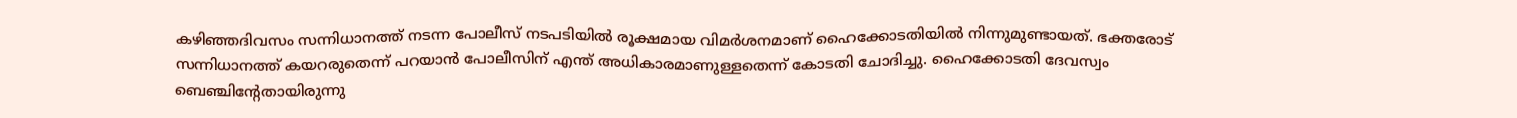കഴിഞ്ഞദിവസം സന്നിധാനത്ത് നടന്ന പോലീസ് നടപടിയില്‍ രൂക്ഷമായ വിമര്‍ശനമാണ് ഹൈക്കോടതിയില്‍ നിന്നുമുണ്ടായത്. ഭക്തരോട് സന്നിധാനത്ത് കയറരുതെന്ന് പറയാന്‍ പോലീസിന് എന്ത് അധികാരമാണുള്ളതെന്ന് കോടതി ചോദിച്ചു. ഹൈക്കോടതി ദേവസ്വം ബെഞ്ചിന്റേതായിരുന്നു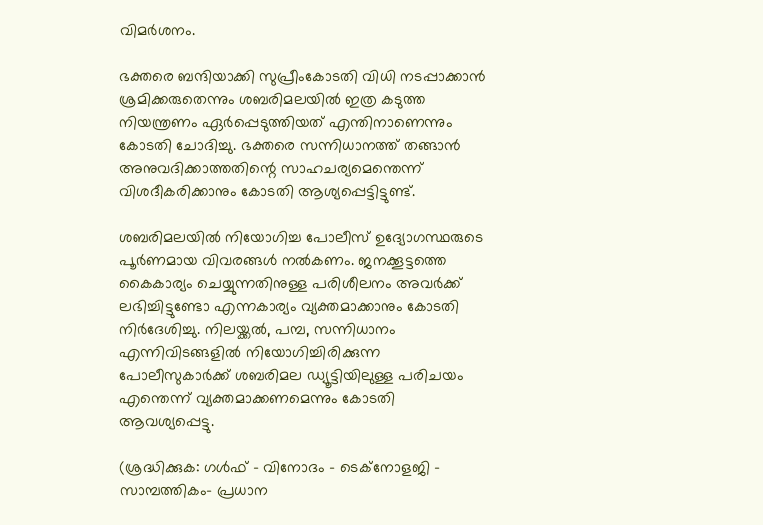വിമര്‍ശനം.

ഭക്തരെ ബന്ദിയാക്കി സുപ്രീംകോടതി വിധി നടപ്പാക്കാന്‍ ശ്രമിക്കരുതെന്നും ശബരിമലയില്‍ ഇത്ര കടുത്ത നിയന്ത്രണം ഏര്‍പ്പെടുത്തിയത് എന്തിനാണെന്നും കോടതി ചോദിച്ചു. ഭക്തരെ സന്നിധാനത്ത് തങ്ങാന്‍ അനുവദിക്കാത്തതിന്റെ സാഹചര്യമെന്തെന്ന് വിശദീകരിക്കാനും കോടതി ആശ്യപ്പെട്ടിട്ടുണ്ട്.

ശബരിമലയില്‍ നിയോഗിച്ച പോലീസ് ഉദ്യോഗസ്ഥരുടെ പൂര്‍ണമായ വിവരങ്ങള്‍ നല്‍കണം. ജനക്കൂട്ടത്തെ കൈകാര്യം ചെയ്യുന്നതിനുള്ള പരിശീലനം അവര്‍ക്ക് ലഭിച്ചിട്ടുണ്ടോ എന്നകാര്യം വ്യക്തമാക്കാനും കോടതി നിര്‍ദേശിച്ചു. നിലയ്ക്കല്‍, പമ്പ, സന്നിധാനം എന്നിവിടങ്ങളില്‍ നിയോഗിച്ചിരിക്കുന്ന പോലീസുകാര്‍ക്ക് ശബരിമല ഡ്യൂട്ടിയിലുള്ള പരിചയം എന്തെന്ന് വ്യക്തമാക്കണമെന്നും കോടതി ആവശ്യപ്പെട്ടു.

(ശ്രദ്ധിക്കുക: ഗൾഫ് - വിനോദം - ടെക്നോളജി - സാമ്പത്തികം- പ്രധാന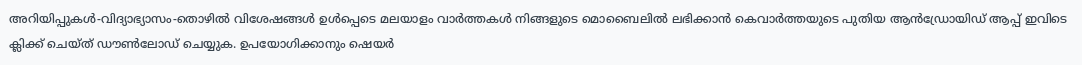അറിയിപ്പുകൾ-വിദ്യാഭ്യാസം-തൊഴിൽ വിശേഷങ്ങൾ ഉൾപ്പെടെ മലയാളം വാർത്തകൾ നിങ്ങളുടെ മൊബൈലിൽ ലഭിക്കാൻ കെവാർത്തയുടെ പുതിയ ആൻഡ്രോയിഡ് ആപ്പ് ഇവിടെ ക്ലിക്ക് ചെയ്ത് ഡൗൺലോഡ് ചെയ്യുക. ഉപയോഗിക്കാനും ഷെയർ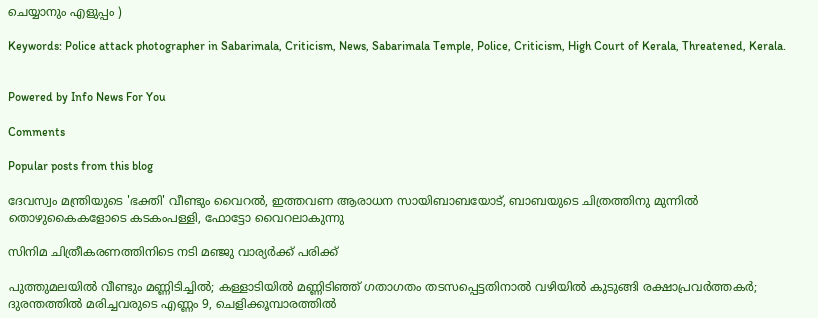ചെയ്യാനും എളുപ്പം )

Keywords: Police attack photographer in Sabarimala, Criticism, News, Sabarimala Temple, Police, Criticism, High Court of Kerala, Threatened, Kerala.


Powered by Info News For You

Comments

Popular posts from this blog

ദേവസ്വം മന്ത്രിയുടെ 'ഭക്തി' വീണ്ടും വൈറല്‍, ഇത്തവണ ആരാധന സായിബാബയോട്, ബാബയുടെ ചിത്രത്തിനു മുന്നില്‍ തൊഴുകൈകളോടെ കടകംപള്ളി, ഫോട്ടോ വൈറലാകുന്നു

സിനിമ ചിത്രീകരണത്തിനിടെ നടി മഞ്ജു വാര്യര്‍ക്ക് പരിക്ക്

പുത്തുമലയില്‍ വീണ്ടും മണ്ണിടിച്ചില്‍; കള്ളാടിയില്‍ മണ്ണിടിഞ്ഞ് ഗതാഗതം തടസപ്പെട്ടതിനാല്‍ വഴിയില്‍ കുടുങ്ങി രക്ഷാപ്രവര്‍ത്തകര്‍; ദുരന്തത്തില്‍ മരിച്ചവരുടെ എണ്ണം 9, ചെളിക്കൂമ്പാരത്തില്‍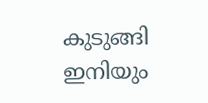കുടുങ്ങി ഇനിയും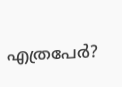എത്രപേര്‍?